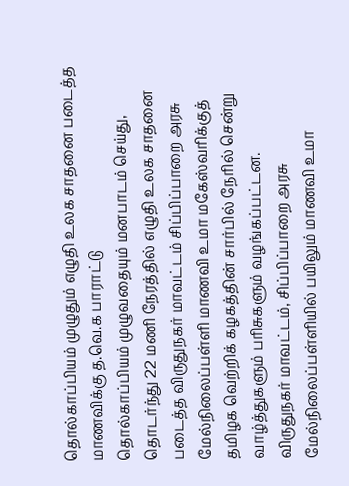தொல்காப்பியம் முழுதும் எழுதி உலக சாதனை படைத்த மாணவிக்கு த.வெ.க பாராட்டு
தொல்காப்பியம் முழுவதையும் மனபாடம் செய்து, தொடர்ந்து 22 மணி நேரத்தில் எழுதி உலக சாதனை படைத்த விருதுநகர் மாவட்டம் சிப்பிப்பாறை அரசு மேல்நிலைப்பள்ளி மாணவி உமா மகேஸ்வரிக்குத் தமிழக வெற்றிக் கழகத்தின் சார்பில் நேரில் சென்று வாழ்த்துகளும் பரிசுகளும் வழங்கப்பட்டன.
விருதுநகர் மாவட்டம், சிப்பிப்பாறை அரசு மேல்நிலைப்பள்ளியில் பயிலும் மாணவி உமா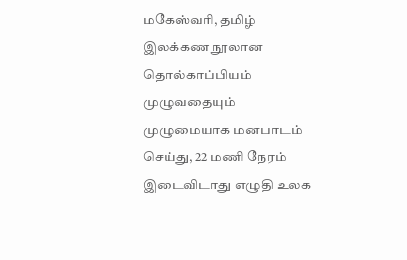மகேஸ்வரி, தமிழ் இலக்கண நூலான தொல்காப்பியம் முழுவதையும் முழுமையாக மனபாடம் செய்து, 22 மணி நேரம் இடைவிடாது எழுதி உலக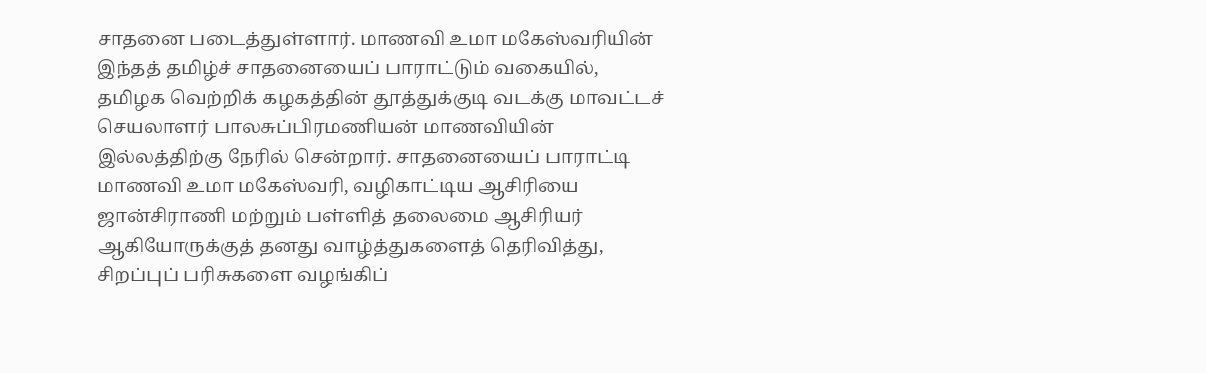சாதனை படைத்துள்ளார். மாணவி உமா மகேஸ்வரியின் இந்தத் தமிழ்ச் சாதனையைப் பாராட்டும் வகையில், தமிழக வெற்றிக் கழகத்தின் தூத்துக்குடி வடக்கு மாவட்டச் செயலாளர் பாலசுப்பிரமணியன் மாணவியின் இல்லத்திற்கு நேரில் சென்றார். சாதனையைப் பாராட்டி மாணவி உமா மகேஸ்வரி, வழிகாட்டிய ஆசிரியை ஜான்சிராணி மற்றும் பள்ளித் தலைமை ஆசிரியர் ஆகியோருக்குத் தனது வாழ்த்துகளைத் தெரிவித்து, சிறப்புப் பரிசுகளை வழங்கிப்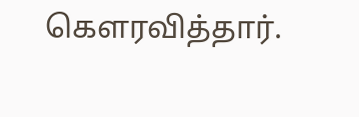கௌரவித்தார்.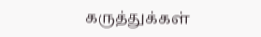கருத்துக்கள்